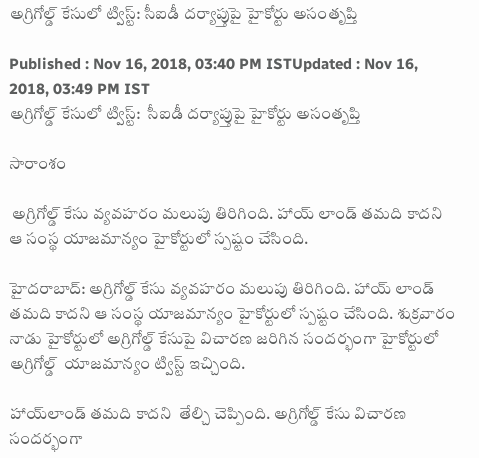అగ్రిగోల్డ్ కేసులో ట్విస్ట్: సీఐడీ దర్యాప్తుపై హైకోర్టు అసంతృప్తి

Published : Nov 16, 2018, 03:40 PM ISTUpdated : Nov 16, 2018, 03:49 PM IST
అగ్రిగోల్డ్ కేసులో ట్విస్ట్:  సీఐడీ దర్యాప్తుపై హైకోర్టు అసంతృప్తి

సారాంశం

 అగ్రిగోల్డ్ కేసు వ్యవహరం మలుపు తిరిగింది. హాయ్ లాండ్ తమది కాదని ఆ సంస్థ యాజమాన్యం హైకోర్టులో స్పష్టం చేసింది.

హైదరాబాద్: అగ్రిగోల్డ్ కేసు వ్యవహరం మలుపు తిరిగింది. హాయ్ లాండ్ తమది కాదని ఆ సంస్థ యాజమాన్యం హైకోర్టులో స్పష్టం చేసింది. శుక్రవారం నాడు హైకోర్టులో అగ్రిగోల్డ్ కేసుపై విచారణ జరిగిన సందర్భంగా హైకోర్టులో  అగ్రిగోల్డ్ ‌ యాజమాన్యం ట్విస్ట్ ఇచ్చింది.

హాయ్‌లాండ్ తమది కాదని  తేల్చి చెప్పింది. అగ్రిగోల్డ్ కేసు విచారణ సందర్భంగా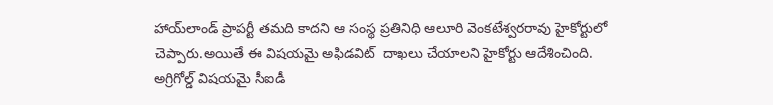హాయ్‌లాండ్ ప్రాపర్టీ తమది కాదని ఆ సంస్థ ప్రతినిధి ఆలూరి వెంకటేశ్వరరావు హైకోర్టులో చెప్పారు.అయితే ఈ విషయమై అఫిడవిట్  దాఖలు చేయాలని హైకోర్టు ఆదేశించింది. అగ్రిగోల్డ్ విషయమై సీఐడీ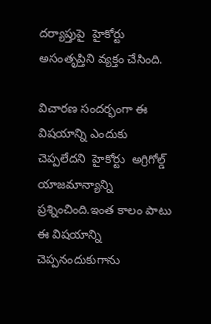దర్యాప్తుపై  హైకోర్టు  అసంతృప్తిని వ్యక్తం చేసింది.

విచారణ సందర్భంగా ఈ విషయాన్ని ఎందుకు చెప్పలేదని  హైకోర్టు  అగ్రిగోల్డ్ యాజమాన్యాన్ని ప్రశ్నించింది.ఇంత కాలం పాటు ఈ విషయాన్ని చెప్పనందుకుగాను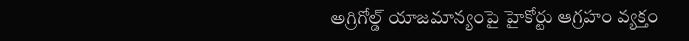అగ్రిగోల్డ్ యాజమాన్యంపై హైకోర్టు ఆగ్రహం వ్యక్తం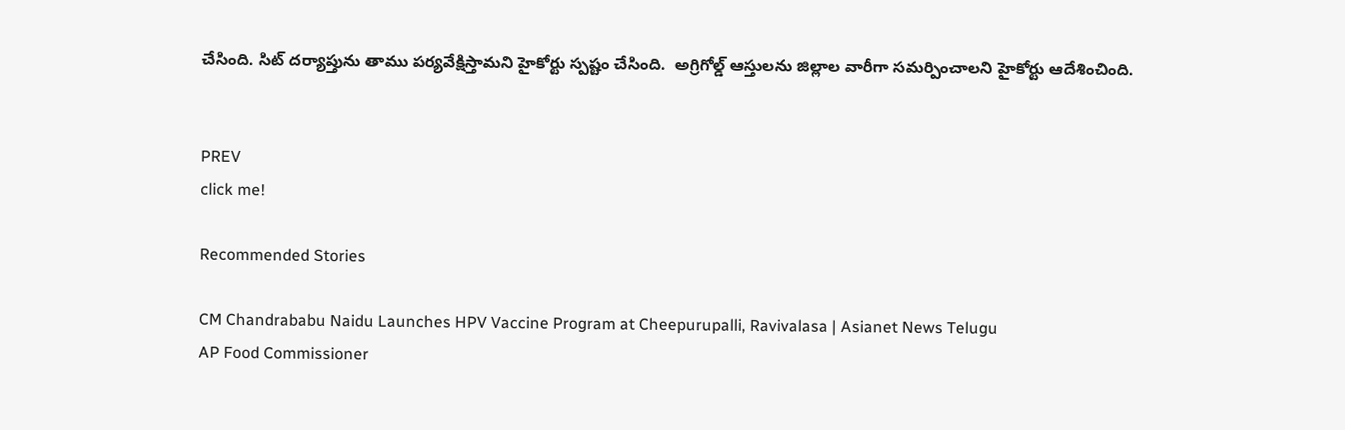చేసింది. సిట్ దర్యాప్తును తాము పర్యవేక్షిస్తామని హైకోర్టు స్పష్టం చేసింది.  అగ్రిగోల్డ్ ఆస్తులను జిల్లాల వారీగా సమర్పించాలని హైకోర్టు ఆదేశించింది.


PREV
click me!

Recommended Stories

CM Chandrababu Naidu Launches HPV Vaccine Program at Cheepurupalli, Ravivalasa | Asianet News Telugu
AP Food Commissioner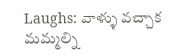Laughs: వాళ్ళు వచ్చాక మమ్మల్ని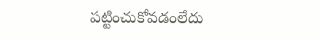పట్టించుకోవడంలేదు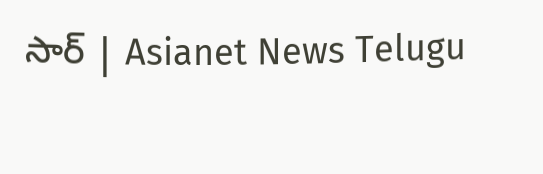సార్ | Asianet News Telugu